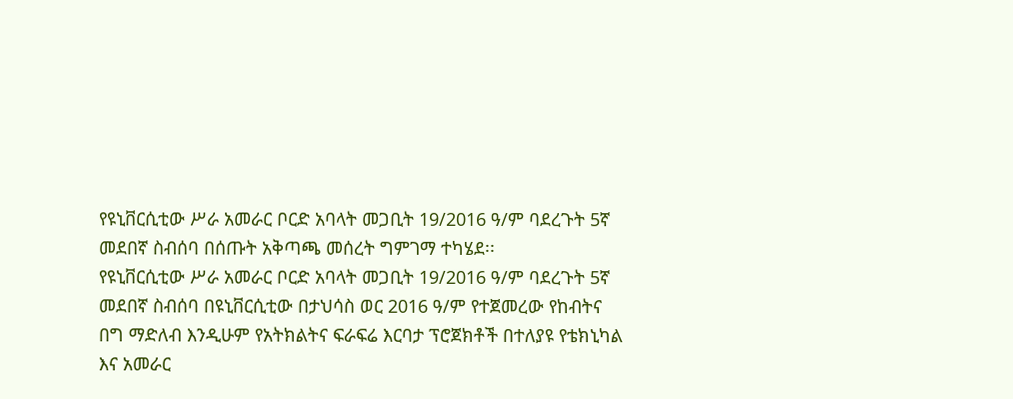የዩኒቨርሲቲው ሥራ አመራር ቦርድ አባላት መጋቢት 19/2016 ዓ/ም ባደረጉት 5ኛ መደበኛ ስብሰባ በሰጡት አቅጣጫ መሰረት ግምገማ ተካሄደ፡፡
የዩኒቨርሲቲው ሥራ አመራር ቦርድ አባላት መጋቢት 19/2016 ዓ/ም ባደረጉት 5ኛ መደበኛ ስብሰባ በዩኒቨርሲቲው በታህሳስ ወር 2016 ዓ/ም የተጀመረው የከብትና በግ ማድለብ እንዲሁም የአትክልትና ፍራፍሬ እርባታ ፕሮጀክቶች በተለያዩ የቴክኒካል እና አመራር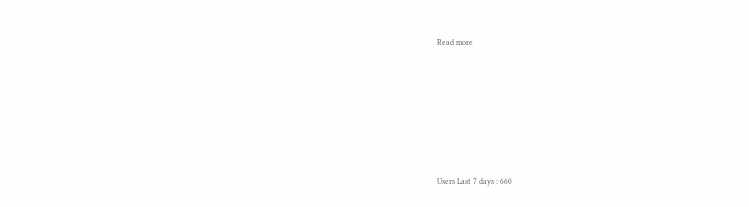Read more











Users Last 7 days : 660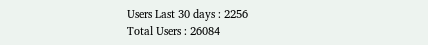Users Last 30 days : 2256
Total Users : 26084